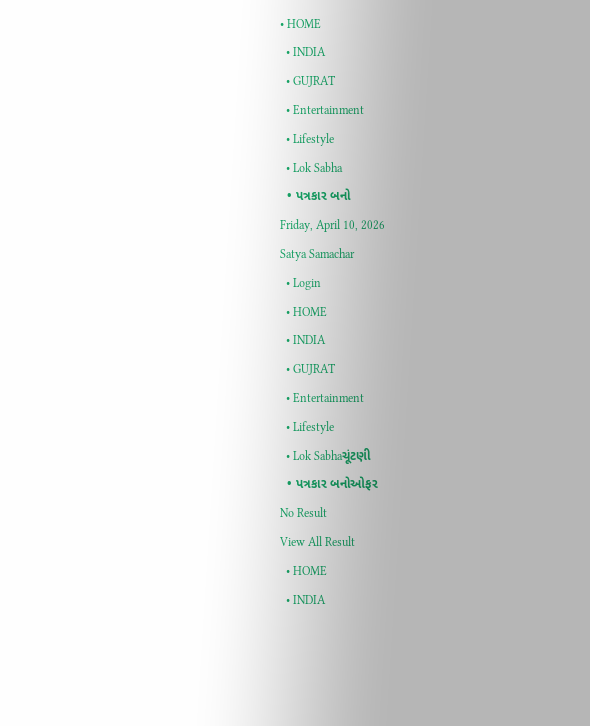• HOME
  • INDIA
  • GUJRAT
  • Entertainment
  • Lifestyle
  • Lok Sabha
  • પત્રકાર બનો
Friday, April 10, 2026
Satya Samachar
  • Login
  • HOME
  • INDIA
  • GUJRAT
  • Entertainment
  • Lifestyle
  • Lok Sabhaચૂંટણી
  • પત્રકાર બનોઓફર
No Result
View All Result
  • HOME
  • INDIA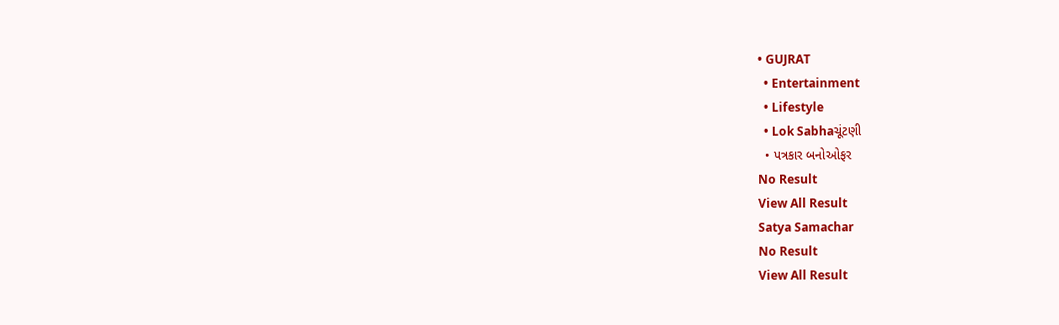• GUJRAT
  • Entertainment
  • Lifestyle
  • Lok Sabhaચૂંટણી
  • પત્રકાર બનોઓફર
No Result
View All Result
Satya Samachar
No Result
View All Result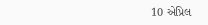10 એપ્રિલ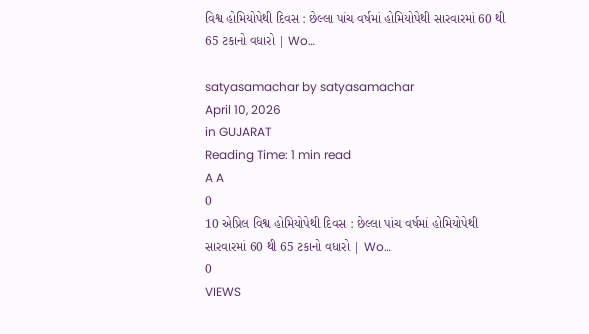વિશ્વ હોમિયોપેથી દિવસ : છેલ્લા પાંચ વર્ષમાં હોમિયોપેથી સારવારમાં 60 થી 65 ટકાનો વધારો | Wo…

satyasamachar by satyasamachar
April 10, 2026
in GUJARAT
Reading Time: 1 min read
A A
0
10 એપ્રિલ વિશ્વ હોમિયોપેથી દિવસ : છેલ્લા પાંચ વર્ષમાં હોમિયોપેથી સારવારમાં 60 થી 65 ટકાનો વધારો | Wo…
0
VIEWS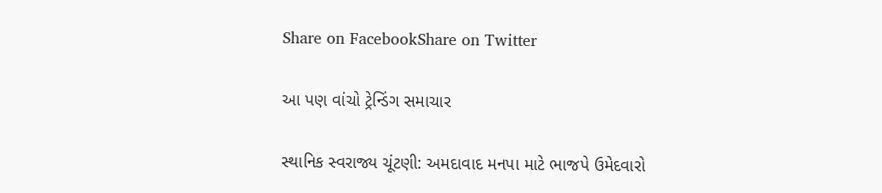Share on FacebookShare on Twitter

આ પણ વાંચો ટ્રેન્ડિંગ સમાચાર

સ્થાનિક સ્વરાજ્ય ચૂંટણી: અમદાવાદ મનપા માટે ભાજપે ઉમેદવારો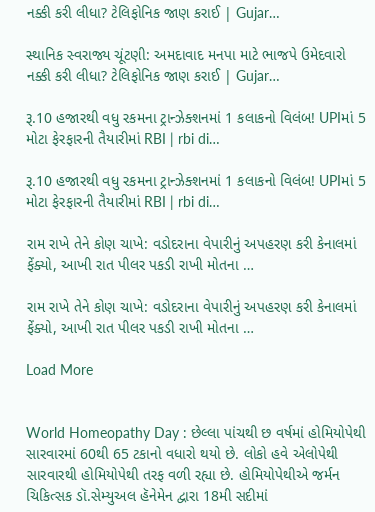નક્કી કરી લીધા? ટેલિફોનિક જાણ કરાઈ | Gujar…

સ્થાનિક સ્વરાજ્ય ચૂંટણી: અમદાવાદ મનપા માટે ભાજપે ઉમેદવારો નક્કી કરી લીધા? ટેલિફોનિક જાણ કરાઈ | Gujar…

રૂ.10 હજારથી વધુ રકમના ટ્રાન્ઝેક્શનમાં 1 કલાકનો વિલંબ! UPIમાં 5 મોટા ફેરફારની તૈયારીમાં RBI | rbi di…

રૂ.10 હજારથી વધુ રકમના ટ્રાન્ઝેક્શનમાં 1 કલાકનો વિલંબ! UPIમાં 5 મોટા ફેરફારની તૈયારીમાં RBI | rbi di…

રામ રાખે તેને કોણ ચાખે: વડોદરાના વેપારીનું અપહરણ કરી કેનાલમાં ફેંક્યો, આખી રાત પીલર પકડી રાખી મોતના …

રામ રાખે તેને કોણ ચાખે: વડોદરાના વેપારીનું અપહરણ કરી કેનાલમાં ફેંક્યો, આખી રાત પીલર પકડી રાખી મોતના …

Load More


World Homeopathy Day : છેલ્લા પાંચથી છ વર્ષમાં હોમિયોપેથી સારવારમાં 60થી 65 ટકાનો વધારો થયો છે. લોકો હવે એલોપેથી સારવારથી હોમિયોપેથી તરફ વળી રહ્યા છે. હોમિયોપેથીએ જર્મન ચિકિત્સક ડૉ.સેમ્યુઅલ હૅનેમેન દ્વારા 18મી સદીમાં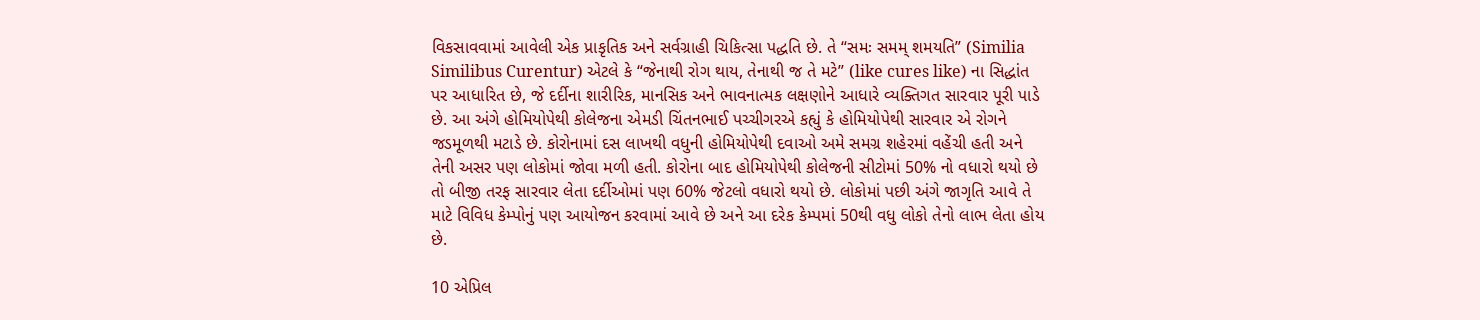વિકસાવવામાં આવેલી એક પ્રાકૃતિક અને સર્વગ્રાહી ચિકિત્સા પદ્ધતિ છે. તે “સમઃ સમમ્ શમયતિ” (Similia Similibus Curentur) એટલે કે “જેનાથી રોગ થાય, તેનાથી જ તે મટે” (like cures like) ના સિદ્ધાંત પર આધારિત છે, જે દર્દીના શારીરિક, માનસિક અને ભાવનાત્મક લક્ષણોને આધારે વ્યક્તિગત સારવાર પૂરી પાડે છે. આ અંગે હોમિયોપેથી કોલેજના એમડી ચિંતનભાઈ પચ્ચીગરએ કહ્યું કે હોમિયોપેથી સારવાર એ રોગને જડમૂળથી મટાડે છે. કોરોનામાં દસ લાખથી વધુની હોમિયોપેથી દવાઓ અમે સમગ્ર શહેરમાં વહેંચી હતી અને તેની અસર પણ લોકોમાં જોવા મળી હતી. કોરોના બાદ હોમિયોપેથી કોલેજની સીટોમાં 50% નો વધારો થયો છે તો બીજી તરફ સારવાર લેતા દર્દીઓમાં પણ 60% જેટલો વધારો થયો છે. લોકોમાં પછી અંગે જાગૃતિ આવે તે માટે વિવિધ કેમ્પોનું પણ આયોજન કરવામાં આવે છે અને આ દરેક કેમ્પમાં 50થી વધુ લોકો તેનો લાભ લેતા હોય છે.

10 એપ્રિલ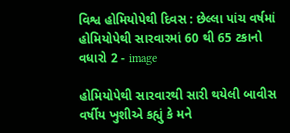વિશ્વ હોમિયોપેથી દિવસ : છેલ્લા પાંચ વર્ષમાં હોમિયોપેથી સારવારમાં 60 થી 65 ટકાનો વધારો 2 - image

હોમિયોપેથી સારવારથી સારી થયેલી બાવીસ વર્ષીય ખુશીએ કહ્યું કે મને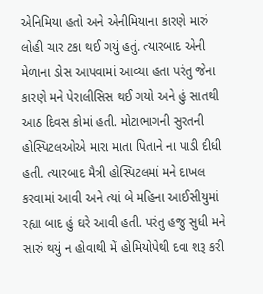એનિમિયા હતો અને એનીમિયાના કારણે મારું લોહી ચાર ટકા થઈ ગયું હતું. ત્યારબાદ એની મેળાના ડોસ આપવામાં આવ્યા હતા પરંતુ જેના કારણે મને પેરાલીસિસ થઈ ગયો અને હું સાતથી આઠ દિવસ કોમાં હતી. મોટાભાગની સુરતની હોસ્પિટલઓએ મારા માતા પિતાને ના પાડી દીધી હતી. ત્યારબાદ મૈત્રી હોસ્પિટલમાં મને દાખલ કરવામાં આવી અને ત્યાં બે મહિના આઈસીયુમાં રહ્યા બાદ હું ઘરે આવી હતી. પરંતુ હજુ સુધી મને સારું થયું ન હોવાથી મેં હોમિયોપેથી દવા શરૂ કરી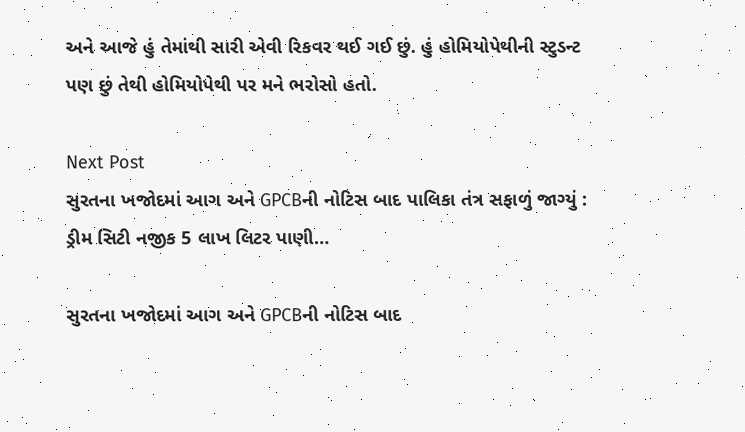અને આજે હું તેમાંથી સારી એવી રિકવર થઈ ગઈ છું. હું હોમિયોપેથીની સ્ટુડન્ટ પણ છું તેથી હોમિયોપેથી પર મને ભરોસો હતો.

Next Post
સુરતના ખજોદમાં આગ અને GPCBની નોટિસ બાદ પાલિકા તંત્ર સફાળું જાગ્યું : ડ્રીમ સિટી નજીક 5 લાખ લિટર પાણી…

સુરતના ખજોદમાં આગ અને GPCBની નોટિસ બાદ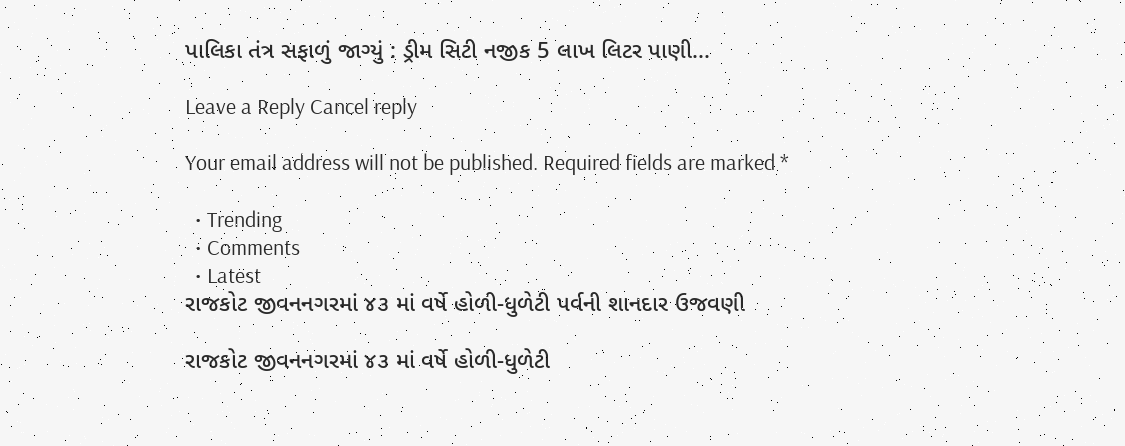પાલિકા તંત્ર સફાળું જાગ્યું : ડ્રીમ સિટી નજીક 5 લાખ લિટર પાણી...

Leave a Reply Cancel reply

Your email address will not be published. Required fields are marked *

  • Trending
  • Comments
  • Latest
રાજકોટ જીવનનગરમાં ૪૩ માં વર્ષે હોળી-ધુળેટી પર્વની શાનદાર ઉજવણી

રાજકોટ જીવનનગરમાં ૪૩ માં વર્ષે હોળી-ધુળેટી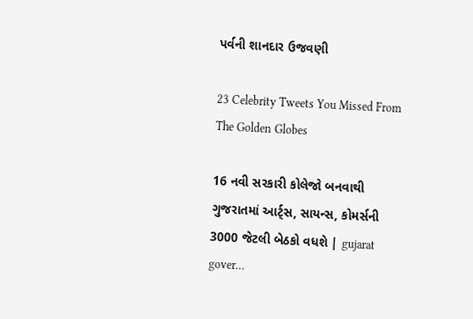પર્વની શાનદાર ઉજવણી

23 Celebrity Tweets You Missed From The Golden Globes

16 નવી સરકારી કોલેજો બનવાથી ગુજરાતમાં આર્ટ્સ, સાયન્સ, કોમર્સની 3000 જેટલી બેઠકો વધશે | gujarat gover…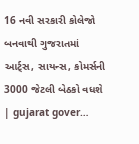16 નવી સરકારી કોલેજો બનવાથી ગુજરાતમાં આર્ટ્સ, સાયન્સ, કોમર્સની 3000 જેટલી બેઠકો વધશે | gujarat gover…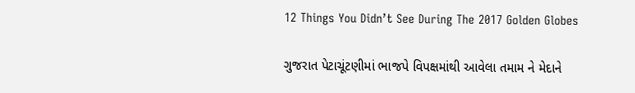12 Things You Didn’t See During The 2017 Golden Globes

ગુજરાત પેટાચૂંટણીમાં ભાજપે વિપક્ષમાંથી આવેલા તમામ ને મેદાને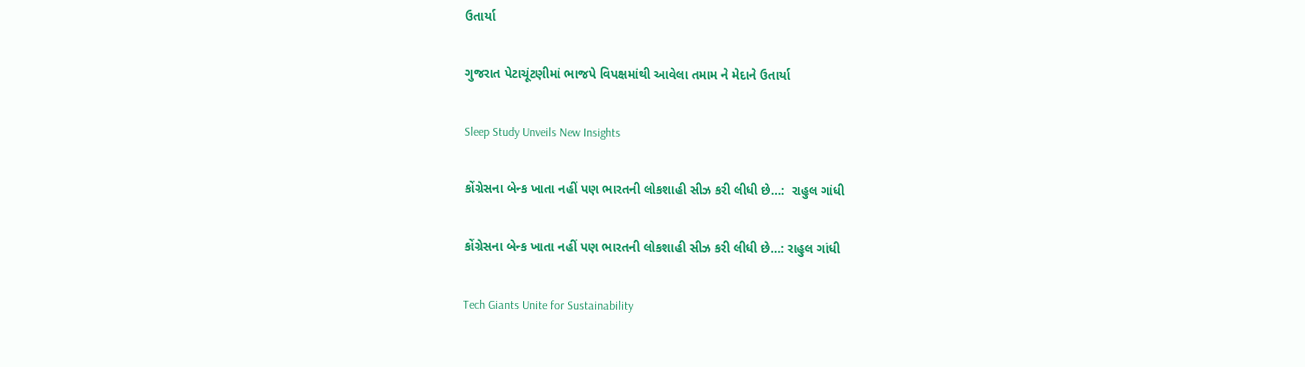ઉતાર્યા

ગુજરાત પેટાચૂંટણીમાં ભાજપે વિપક્ષમાંથી આવેલા તમામ ને મેદાને ઉતાર્યા

Sleep Study Unveils New Insights

કોંગ્રેસના બેન્ક ખાતા નહીં પણ ભારતની લોકશાહી સીઝ કરી લીધી છે…:  રાહુલ ગાંધી

કોંગ્રેસના બેન્ક ખાતા નહીં પણ ભારતની લોકશાહી સીઝ કરી લીધી છે…: રાહુલ ગાંધી

Tech Giants Unite for Sustainability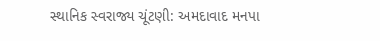સ્થાનિક સ્વરાજ્ય ચૂંટણી: અમદાવાદ મનપા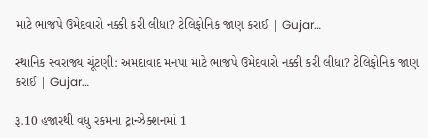માટે ભાજપે ઉમેદવારો નક્કી કરી લીધા? ટેલિફોનિક જાણ કરાઈ | Gujar…

સ્થાનિક સ્વરાજ્ય ચૂંટણી: અમદાવાદ મનપા માટે ભાજપે ઉમેદવારો નક્કી કરી લીધા? ટેલિફોનિક જાણ કરાઈ | Gujar…

રૂ.10 હજારથી વધુ રકમના ટ્રાન્ઝેક્શનમાં 1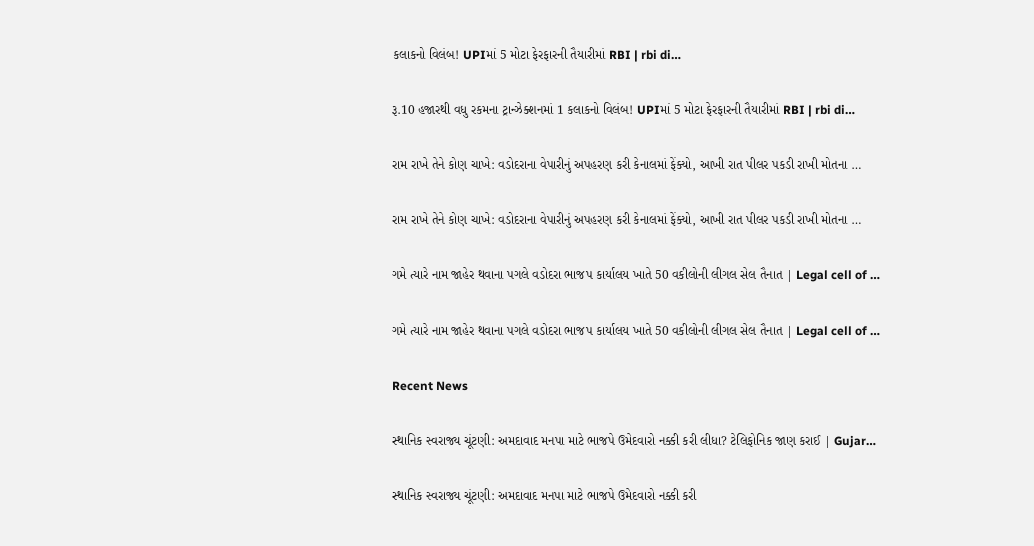કલાકનો વિલંબ! UPIમાં 5 મોટા ફેરફારની તૈયારીમાં RBI | rbi di…

રૂ.10 હજારથી વધુ રકમના ટ્રાન્ઝેક્શનમાં 1 કલાકનો વિલંબ! UPIમાં 5 મોટા ફેરફારની તૈયારીમાં RBI | rbi di…

રામ રાખે તેને કોણ ચાખે: વડોદરાના વેપારીનું અપહરણ કરી કેનાલમાં ફેંક્યો, આખી રાત પીલર પકડી રાખી મોતના …

રામ રાખે તેને કોણ ચાખે: વડોદરાના વેપારીનું અપહરણ કરી કેનાલમાં ફેંક્યો, આખી રાત પીલર પકડી રાખી મોતના …

ગમે ત્યારે નામ જાહેર થવાના પગલે વડોદરા ભાજપ કાર્યાલય ખાતે 50 વકીલોની લીગલ સેલ તૈનાત | Legal cell of …

ગમે ત્યારે નામ જાહેર થવાના પગલે વડોદરા ભાજપ કાર્યાલય ખાતે 50 વકીલોની લીગલ સેલ તૈનાત | Legal cell of …

Recent News

સ્થાનિક સ્વરાજ્ય ચૂંટણી: અમદાવાદ મનપા માટે ભાજપે ઉમેદવારો નક્કી કરી લીધા? ટેલિફોનિક જાણ કરાઈ | Gujar…

સ્થાનિક સ્વરાજ્ય ચૂંટણી: અમદાવાદ મનપા માટે ભાજપે ઉમેદવારો નક્કી કરી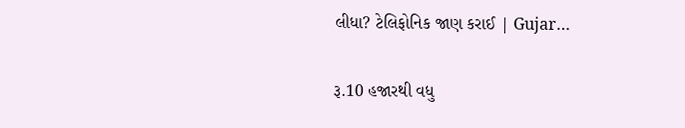લીધા? ટેલિફોનિક જાણ કરાઈ | Gujar…

રૂ.10 હજારથી વધુ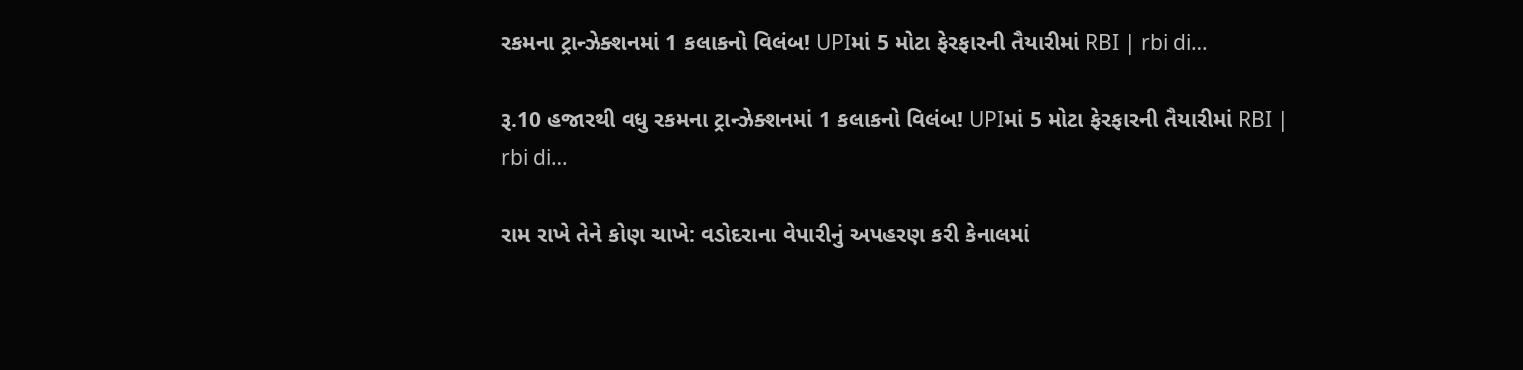રકમના ટ્રાન્ઝેક્શનમાં 1 કલાકનો વિલંબ! UPIમાં 5 મોટા ફેરફારની તૈયારીમાં RBI | rbi di…

રૂ.10 હજારથી વધુ રકમના ટ્રાન્ઝેક્શનમાં 1 કલાકનો વિલંબ! UPIમાં 5 મોટા ફેરફારની તૈયારીમાં RBI | rbi di…

રામ રાખે તેને કોણ ચાખે: વડોદરાના વેપારીનું અપહરણ કરી કેનાલમાં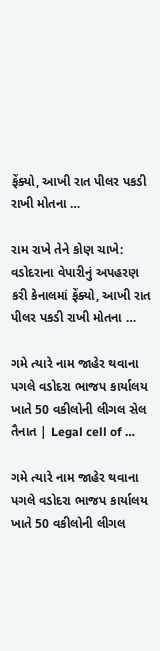ફેંક્યો, આખી રાત પીલર પકડી રાખી મોતના …

રામ રાખે તેને કોણ ચાખે: વડોદરાના વેપારીનું અપહરણ કરી કેનાલમાં ફેંક્યો, આખી રાત પીલર પકડી રાખી મોતના …

ગમે ત્યારે નામ જાહેર થવાના પગલે વડોદરા ભાજપ કાર્યાલય ખાતે 50 વકીલોની લીગલ સેલ તૈનાત | Legal cell of …

ગમે ત્યારે નામ જાહેર થવાના પગલે વડોદરા ભાજપ કાર્યાલય ખાતે 50 વકીલોની લીગલ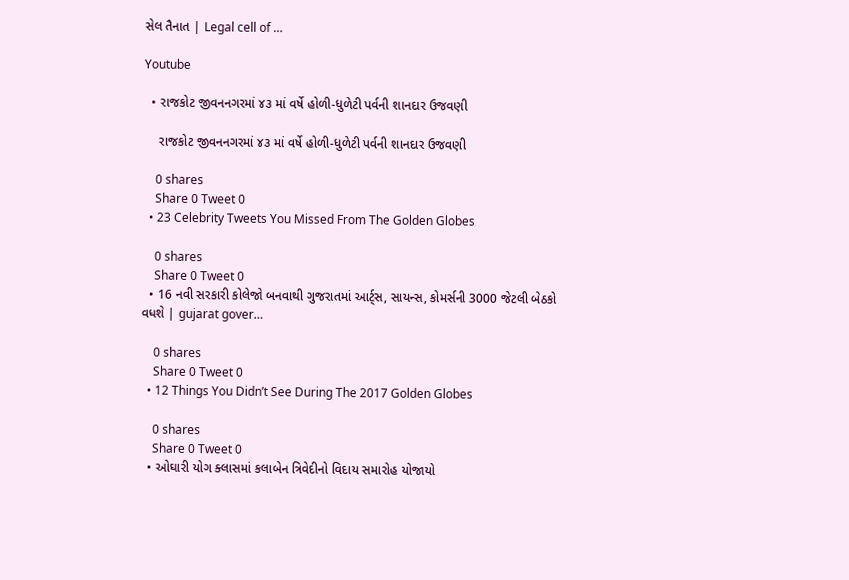સેલ તૈનાત | Legal cell of …

Youtube

  • રાજકોટ જીવનનગરમાં ૪૩ માં વર્ષે હોળી-ધુળેટી પર્વની શાનદાર ઉજવણી

    રાજકોટ જીવનનગરમાં ૪૩ માં વર્ષે હોળી-ધુળેટી પર્વની શાનદાર ઉજવણી

    0 shares
    Share 0 Tweet 0
  • 23 Celebrity Tweets You Missed From The Golden Globes

    0 shares
    Share 0 Tweet 0
  • 16 નવી સરકારી કોલેજો બનવાથી ગુજરાતમાં આર્ટ્સ, સાયન્સ, કોમર્સની 3000 જેટલી બેઠકો વધશે | gujarat gover…

    0 shares
    Share 0 Tweet 0
  • 12 Things You Didn’t See During The 2017 Golden Globes

    0 shares
    Share 0 Tweet 0
  • ઓઘારી યોગ ક્લાસમાં કલાબેન ત્રિવેદીનો વિદાય સમારોહ યોજાયો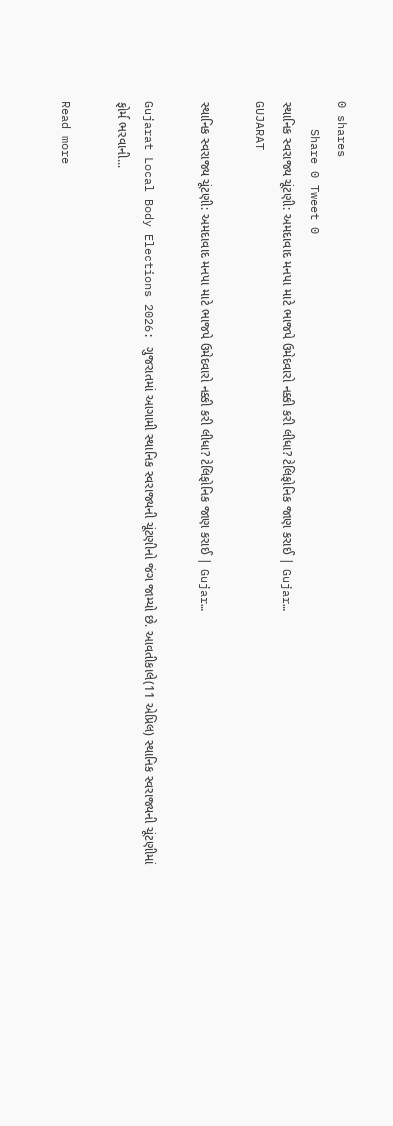0 shares
    Share 0 Tweet 0
સ્થાનિક સ્વરાજ્ય ચૂંટણી: અમદાવાદ મનપા માટે ભાજપે ઉમેદવારો નક્કી કરી લીધા? ટેલિફોનિક જાણ કરાઈ | Gujar…
GUJARAT

સ્થાનિક સ્વરાજ્ય ચૂંટણી: અમદાવાદ મનપા માટે ભાજપે ઉમેદવારો નક્કી કરી લીધા? ટેલિફોનિક જાણ કરાઈ | Gujar…

Gujarat Local Body Elections 2026: ગુજરાતમાં આગામી સ્થાનિક સ્વરાજ્યની ચૂંટણીનો જંગ જામ્યો છે. આવતીકાલે(11 એપ્રિલ) સ્થાનિક સ્વરાજ્યની ચૂંટણીમાં ફોર્મ ભરવાની...

Read more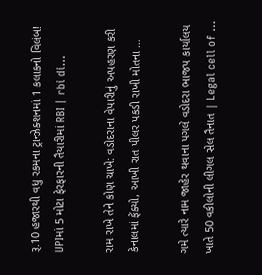રૂ.10 હજારથી વધુ રકમના ટ્રાન્ઝેક્શનમાં 1 કલાકનો વિલંબ! UPIમાં 5 મોટા ફેરફારની તૈયારીમાં RBI | rbi di…

રામ રાખે તેને કોણ ચાખે: વડોદરાના વેપારીનું અપહરણ કરી કેનાલમાં ફેંક્યો, આખી રાત પીલર પકડી રાખી મોતના …

ગમે ત્યારે નામ જાહેર થવાના પગલે વડોદરા ભાજપ કાર્યાલય ખાતે 50 વકીલોની લીગલ સેલ તૈનાત | Legal cell of …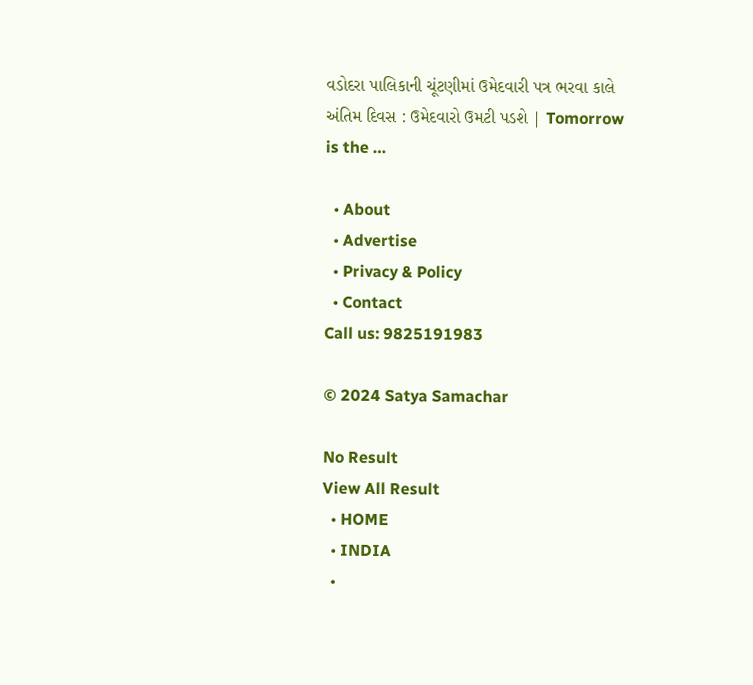વડોદરા પાલિકાની ચૂંટણીમાં ઉમેદવારી પત્ર ભરવા કાલે અંતિમ દિવસ : ઉમેદવારો ઉમટી પડશે | Tomorrow is the …

  • About
  • Advertise
  • Privacy & Policy
  • Contact
Call us: 9825191983

© 2024 Satya Samachar

No Result
View All Result
  • HOME
  • INDIA
  •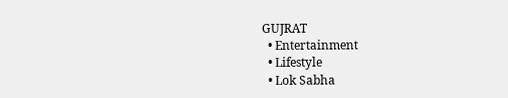GUJRAT
  • Entertainment
  • Lifestyle
  • Lok Sabha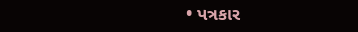• પત્રકાર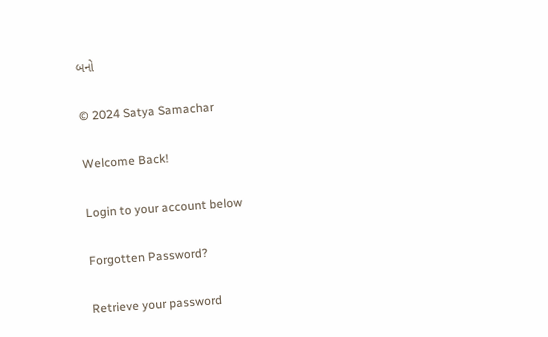બનો

© 2024 Satya Samachar

Welcome Back!

Login to your account below

Forgotten Password?

Retrieve your password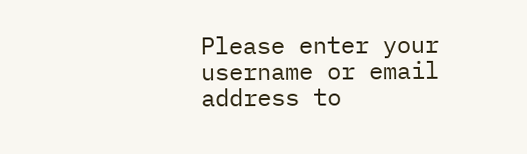Please enter your username or email address to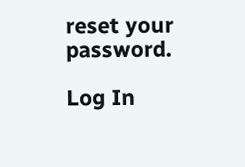reset your password.

Log In